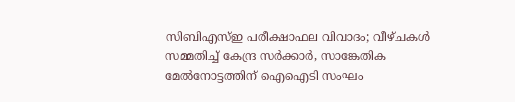സിബിഎസ്ഇ പരീക്ഷാഫല വിവാദം; വീഴ്ചകൾ സമ്മതിച്ച് കേന്ദ്ര സർക്കാർ, സാങ്കേതിക മേൽനോട്ടത്തിന് ഐഐടി സംഘം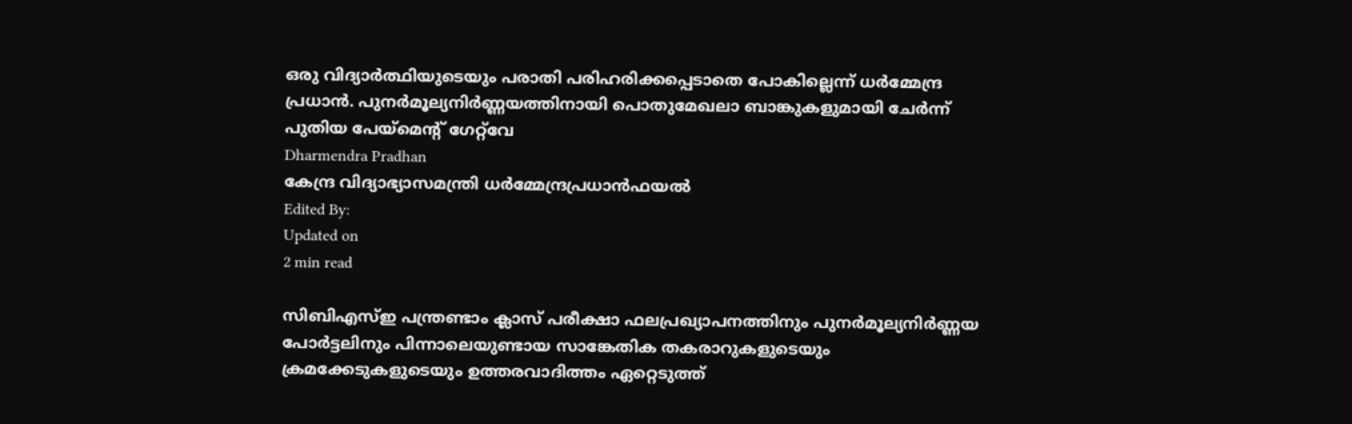ഒരു വിദ്യാർത്ഥിയുടെയും പരാതി പരിഹരിക്കപ്പെടാതെ പോകില്ലെന്ന് ധർമ്മേന്ദ്ര പ്രധാൻ. പുനർമൂല്യനിർണ്ണയത്തിനായി പൊതുമേഖലാ ബാങ്കുകളുമായി ചേർന്ന് പുതിയ പേയ്‌മെന്റ് ഗേറ്റ്‌വേ
Dharmendra Pradhan
കേന്ദ്ര വിദ്യാഭ്യാസമന്ത്രി ധര്‍മ്മേന്ദ്രപ്രധാന്‍ഫയൽ
Edited By:
Updated on
2 min read

സിബിഎസ്ഇ പന്ത്രണ്ടാം ക്ലാസ് പരീക്ഷാ ഫലപ്രഖ്യാപനത്തിനും പുനർമൂല്യനിർണ്ണയ പോർട്ടലിനും പിന്നാലെയുണ്ടായ സാങ്കേതിക തകരാറുകളുടെയും ക്രമക്കേടുകളുടെയും ഉത്തരവാദിത്തം ഏറ്റെടുത്ത്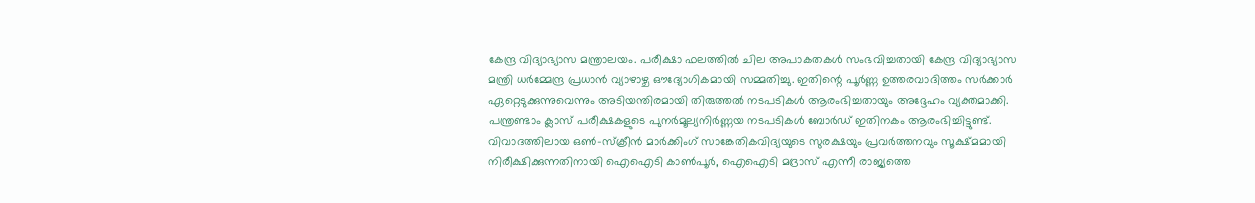കേന്ദ്ര വിദ്യാഭ്യാസ മന്ത്രാലയം. പരീക്ഷാ ഫലത്തിൽ ചില അപാകതകൾ സംഭവിച്ചതായി കേന്ദ്ര വിദ്യാഭ്യാസ മന്ത്രി ധർമ്മേന്ദ്ര പ്രധാൻ വ്യാഴാഴ്ച ഔദ്യോഗികമായി സമ്മതിച്ചു. ഇതിന്റെ പൂർണ്ണ ഉത്തരവാദിത്തം സർക്കാർ ഏറ്റെടുക്കുന്നുവെന്നും അടിയന്തിരമായി തിരുത്തൽ നടപടികൾ ആരംഭിച്ചതായും അദ്ദേഹം വ്യക്തമാക്കി. പന്ത്രണ്ടാം ക്ലാസ് പരീക്ഷകളുടെ പുനർമൂല്യനിർണ്ണയ നടപടികൾ ബോർഡ് ഇതിനകം ആരംഭിച്ചിട്ടുണ്ട്. വിവാദത്തിലായ ഒൺ-സ്‌ക്രീൻ മാർക്കിംഗ് സാങ്കേതികവിദ്യയുടെ സുരക്ഷയും പ്രവർത്തനവും സൂക്ഷ്മമായി നിരീക്ഷിക്കുന്നതിനായി ഐഐടി കാൺപൂർ, ഐഐടി മദ്രാസ് എന്നീ രാജ്യത്തെ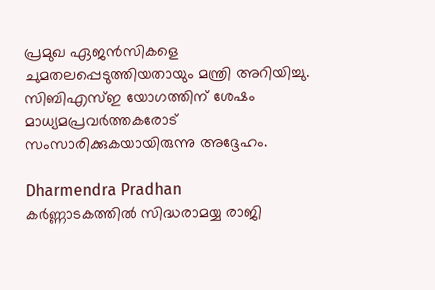പ്രമുഖ ഏജൻസികളെ ചുമതലപ്പെടുത്തിയതായും മന്ത്രി അറിയിച്ചു. സിബിഎസ്ഇ യോഗത്തിന് ശേഷം മാധ്യമപ്രവർത്തകരോട് സംസാരിക്കുകയായിരുന്നു അദ്ദേഹം.

Dharmendra Pradhan
കർണ്ണാടകത്തിൽ സിദ്ധരാമയ്യ രാജി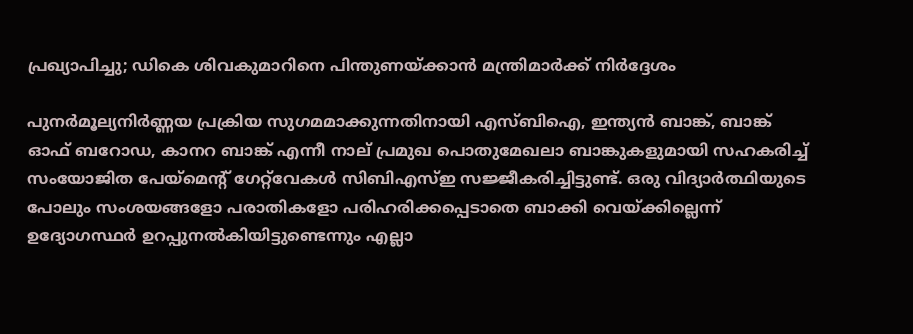പ്രഖ്യാപിച്ചു; ഡികെ ശിവകുമാറിനെ പിന്തുണയ്ക്കാൻ മന്ത്രിമാർക്ക് നിർദ്ദേശം

പുനർമൂല്യനിർണ്ണയ പ്രക്രിയ സുഗമമാക്കുന്നതിനായി എസ്ബിഐ, ഇന്ത്യൻ ബാങ്ക്, ബാങ്ക് ഓഫ് ബറോഡ, കാനറ ബാങ്ക് എന്നീ നാല് പ്രമുഖ പൊതുമേഖലാ ബാങ്കുകളുമായി സഹകരിച്ച് സംയോജിത പേയ്‌മെന്റ് ഗേറ്റ്‌വേകൾ സിബിഎസ്ഇ സജ്ജീകരിച്ചിട്ടുണ്ട്. ഒരു വിദ്യാർത്ഥിയുടെ പോലും സംശയങ്ങളോ പരാതികളോ പരിഹരിക്കപ്പെടാതെ ബാക്കി വെയ്ക്കില്ലെന്ന് ഉദ്യോഗസ്ഥർ ഉറപ്പുനൽകിയിട്ടുണ്ടെന്നും എല്ലാ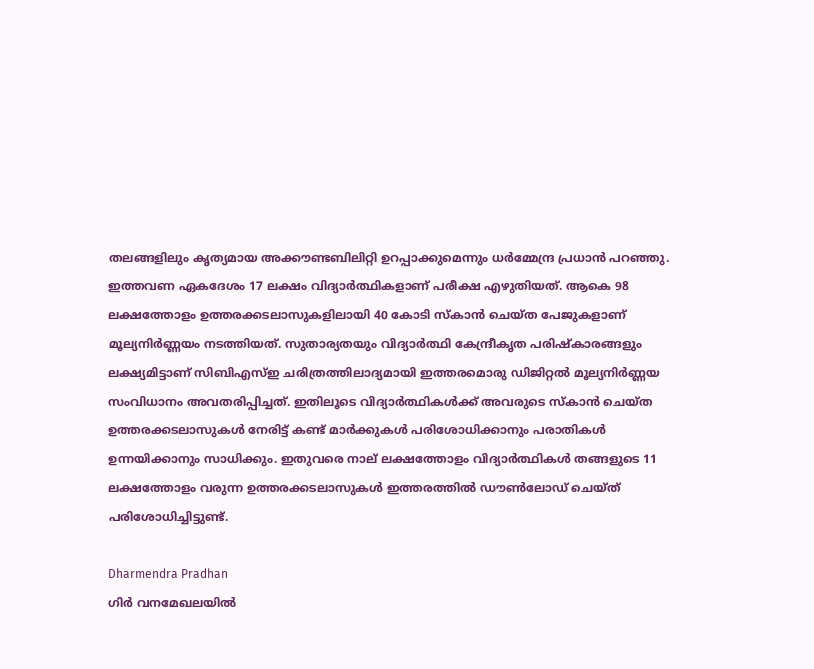തലങ്ങളിലും കൃത്യമായ അക്കൗണ്ടബിലിറ്റി ഉറപ്പാക്കുമെന്നും ധർമ്മേന്ദ്ര പ്രധാൻ പറഞ്ഞു. ഇത്തവണ ഏകദേശം 17 ലക്ഷം വിദ്യാർത്ഥികളാണ് പരീക്ഷ എഴുതിയത്. ആകെ 98 ലക്ഷത്തോളം ഉത്തരക്കടലാസുകളിലായി 40 കോടി സ്കാൻ ചെയ്ത പേജുകളാണ് മൂല്യനിർണ്ണയം നടത്തിയത്. സുതാര്യതയും വിദ്യാർത്ഥി കേന്ദ്രീകൃത പരിഷ്കാരങ്ങളും ലക്ഷ്യമിട്ടാണ് സിബിഎസ്ഇ ചരിത്രത്തിലാദ്യമായി ഇത്തരമൊരു ഡിജിറ്റൽ മൂല്യനിർണ്ണയ സംവിധാനം അവതരിപ്പിച്ചത്. ഇതിലൂടെ വിദ്യാർത്ഥികൾക്ക് അവരുടെ സ്കാൻ ചെയ്ത ഉത്തരക്കടലാസുകൾ നേരിട്ട് കണ്ട് മാർക്കുകൾ പരിശോധിക്കാനും പരാതികൾ ഉന്നയിക്കാനും സാധിക്കും. ഇതുവരെ നാല് ലക്ഷത്തോളം വിദ്യാർത്ഥികൾ തങ്ങളുടെ 11 ലക്ഷത്തോളം വരുന്ന ഉത്തരക്കടലാസുകൾ ഇത്തരത്തിൽ ഡൗൺലോഡ് ചെയ്ത് പരിശോധിച്ചിട്ടുണ്ട്.

Dharmendra Pradhan
ഗിർ വനമേഖലയിൽ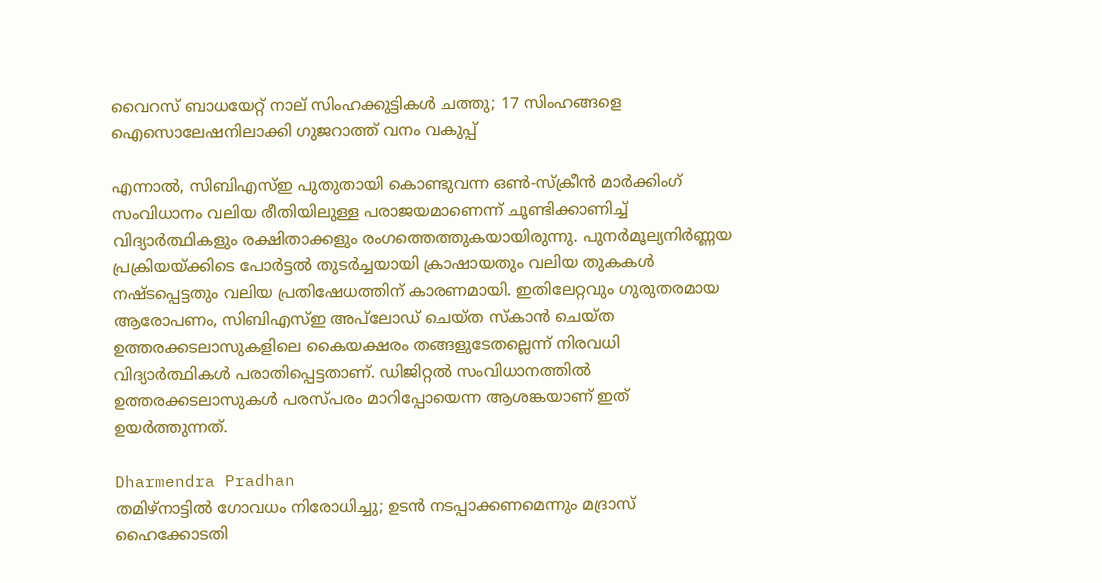വൈറസ് ബാധയേറ്റ് നാല് സിംഹക്കുട്ടികൾ ചത്തു; 17 സിംഹങ്ങളെ ഐസൊലേഷനിലാക്കി ഗുജറാത്ത് വനം വകുപ്പ്

എന്നാൽ, സിബിഎസ്ഇ പുതുതായി കൊണ്ടുവന്ന ഒൺ-സ്‌ക്രീൻ മാർക്കിംഗ് സംവിധാനം വലിയ രീതിയിലുള്ള പരാജയമാണെന്ന് ചൂണ്ടിക്കാണിച്ച് വിദ്യാർത്ഥികളും രക്ഷിതാക്കളും രംഗത്തെത്തുകയായിരുന്നു. പുനർമൂല്യനിർണ്ണയ പ്രക്രിയയ്ക്കിടെ പോർട്ടൽ തുടർച്ചയായി ക്രാഷായതും വലിയ തുകകൾ നഷ്ടപ്പെട്ടതും വലിയ പ്രതിഷേധത്തിന് കാരണമായി. ഇതിലേറ്റവും ഗുരുതരമായ ആരോപണം, സിബിഎസ്ഇ അപ്‌ലോഡ് ചെയ്ത സ്കാൻ ചെയ്ത ഉത്തരക്കടലാസുകളിലെ കൈയക്ഷരം തങ്ങളുടേതല്ലെന്ന് നിരവധി വിദ്യാർത്ഥികൾ പരാതിപ്പെട്ടതാണ്. ഡിജിറ്റൽ സംവിധാനത്തിൽ ഉത്തരക്കടലാസുകൾ പരസ്പരം മാറിപ്പോയെന്ന ആശങ്കയാണ് ഇത് ഉയർത്തുന്നത്.

Dharmendra Pradhan
തമിഴ്നാട്ടിൽ ഗോവധം നിരോധിച്ചു; ഉടൻ നടപ്പാക്കണമെന്നും മദ്രാസ് ഹൈക്കോടതി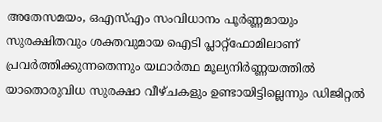അതേസമയം, ഒഎസ്എം സംവിധാനം പൂർണ്ണമായും സുരക്ഷിതവും ശക്തവുമായ ഐടി പ്ലാറ്റ്‌ഫോമിലാണ് പ്രവർത്തിക്കുന്നതെന്നും യഥാർത്ഥ മൂല്യനിർണ്ണയത്തിൽ യാതൊരുവിധ സുരക്ഷാ വീഴ്ചകളും ഉണ്ടായിട്ടില്ലെന്നും ഡിജിറ്റൽ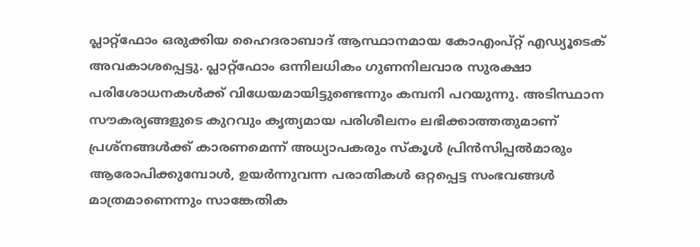പ്ലാറ്റ്‌ഫോം ഒരുക്കിയ ഹൈദരാബാദ് ആസ്ഥാനമായ കോഎംപ്റ്റ് എഡ്യൂടെക് അവകാശപ്പെട്ടു. പ്ലാറ്റ്‌ഫോം ഒന്നിലധികം ഗുണനിലവാര സുരക്ഷാ പരിശോധനകൾക്ക് വിധേയമായിട്ടുണ്ടെന്നും കമ്പനി പറയുന്നു. അടിസ്ഥാന സൗകര്യങ്ങളുടെ കുറവും കൃത്യമായ പരിശീലനം ലഭിക്കാത്തതുമാണ് പ്രശ്നങ്ങൾക്ക് കാരണമെന്ന് അധ്യാപകരും സ്കൂൾ പ്രിൻസിപ്പൽമാരും ആരോപിക്കുമ്പോൾ, ഉയർന്നുവന്ന പരാതികൾ ഒറ്റപ്പെട്ട സംഭവങ്ങൾ മാത്രമാണെന്നും സാങ്കേതിക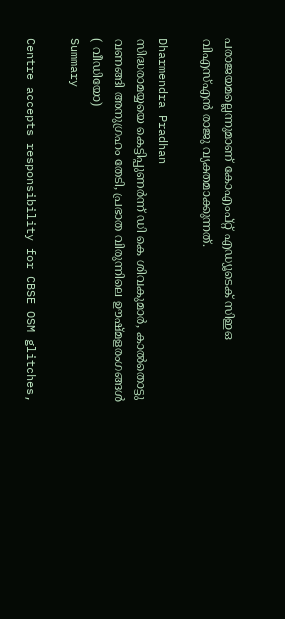പരാജയമല്ലെന്നുമാണ് കോഎംപ്റ്റ് എഡ്യൂടെക് സിഇഒ വിഎസ്എൻ രാജു വ്യക്തമാക്കുന്നത്.

Dharmendra Pradhan
സിദ്ധരാമയ്യയെ കെട്ടിപ്പുണര്‍ന്ന് ഡി കെ ശിവകുമാര്‍, കാല്‍തൊട്ടു വണങ്ങി അനുഗ്രഹം തേടി, പ്രഭാത വിരുന്നിലെ ഊഷ്മളരംഗങ്ങള്‍ ( വീഡിയോ)
Summary

Centre accepts responsibility for CBSE OSM glitches,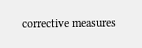corrective measures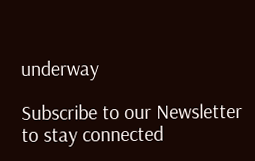underway

Subscribe to our Newsletter to stay connected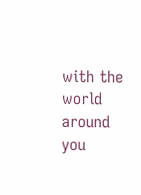with the world around you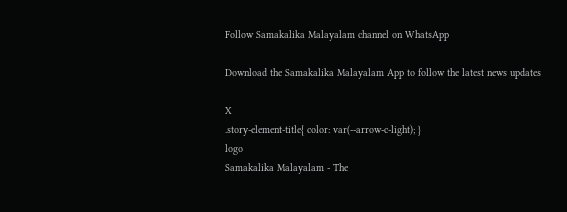Follow Samakalika Malayalam channel on WhatsApp

Download the Samakalika Malayalam App to follow the latest news updates

X
.story-element-title{ color: var(--arrow-c-light); }
logo
Samakalika Malayalam - The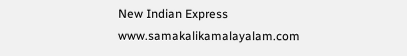New Indian Express
www.samakalikamalayalam.com